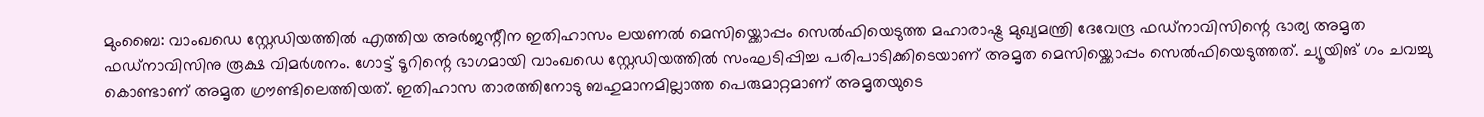മുംബൈ: വാംഖഡെ സ്റ്റേഡിയത്തിൽ എത്തിയ അർജന്റീന ഇതിഹാസം ലയണൽ മെസിയ്ക്കൊപ്പം സെൽഫിയെടുത്ത മഹാരാഷ്ട്ര മുഖ്യമന്ത്രി ദേവേന്ദ്ര ഫഡ്നാവിസിന്റെ ഭാര്യ അമൃത ഫഡ്നാവിസിനു രൂക്ഷ വിമർശനം. ഗോട്ട് ടൂറിന്റെ ഭാഗമായി വാംഖഡെ സ്റ്റേഡിയത്തിൽ സംഘടിപ്പിച്ച പരിപാടിക്കിടെയാണ് അമൃത മെസിയ്ക്കൊപ്പം സെൽഫിയെടുത്തത്. ച്യൂയിങ് ഗം ചവച്ചു കൊണ്ടാണ് അമൃത ഗ്രൗണ്ടിലെത്തിയത്. ഇതിഹാസ താരത്തിനോടു ബഹുമാനമില്ലാത്ത പെരുമാറ്റമാണ് അമൃതയുടെ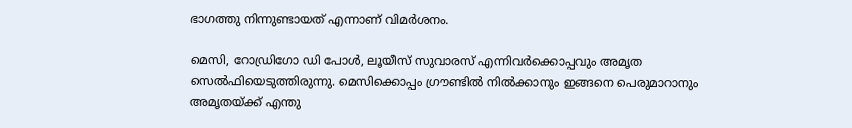ഭാഗത്തു നിന്നുണ്ടായത് എന്നാണ് വിമർശനം.

മെസി, റോഡ്രിഗോ ഡി പോൾ, ലൂയീസ് സുവാരസ് എന്നിവർക്കൊപ്പവും അമൃത സെൽഫിയെടുത്തിരുന്നു. മെസിക്കൊപ്പം ഗ്രൗണ്ടിൽ നിൽക്കാനും ഇങ്ങനെ പെരുമാറാനും അമൃതയ്ക്ക് എന്തു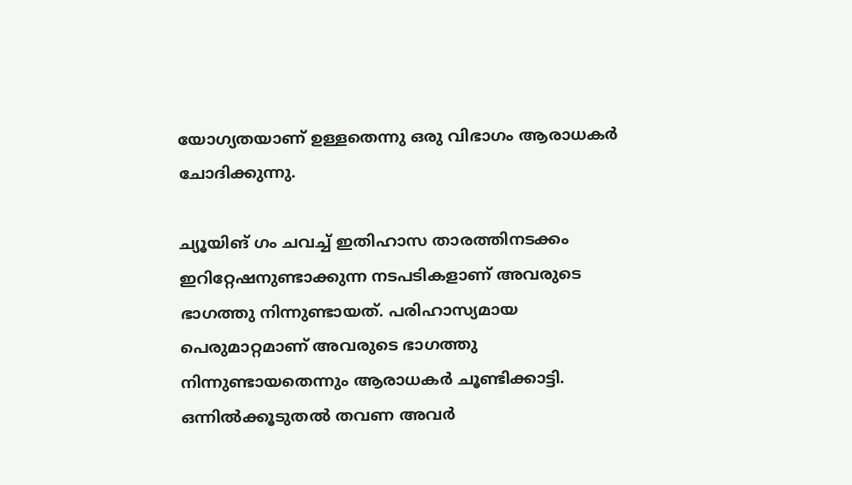യോഗ്യതയാണ് ഉള്ളതെന്നു ഒരു വിഭാഗം ആരാധകർ ചോദിക്കുന്നു.

ച്യൂയിങ് ഗം ചവച്ച് ഇതിഹാസ താരത്തിനടക്കം ഇറിറ്റേഷനുണ്ടാക്കുന്ന നടപടികളാണ് അവരുടെ ഭാഗത്തു നിന്നുണ്ടായത്. പരിഹാസ്യമായ പെരുമാറ്റമാണ് അവരുടെ ഭാഗത്തു നിന്നുണ്ടായതെന്നും ആരാധകർ ചൂണ്ടിക്കാട്ടി. ഒന്നിൽക്കൂടുതൽ തവണ അവർ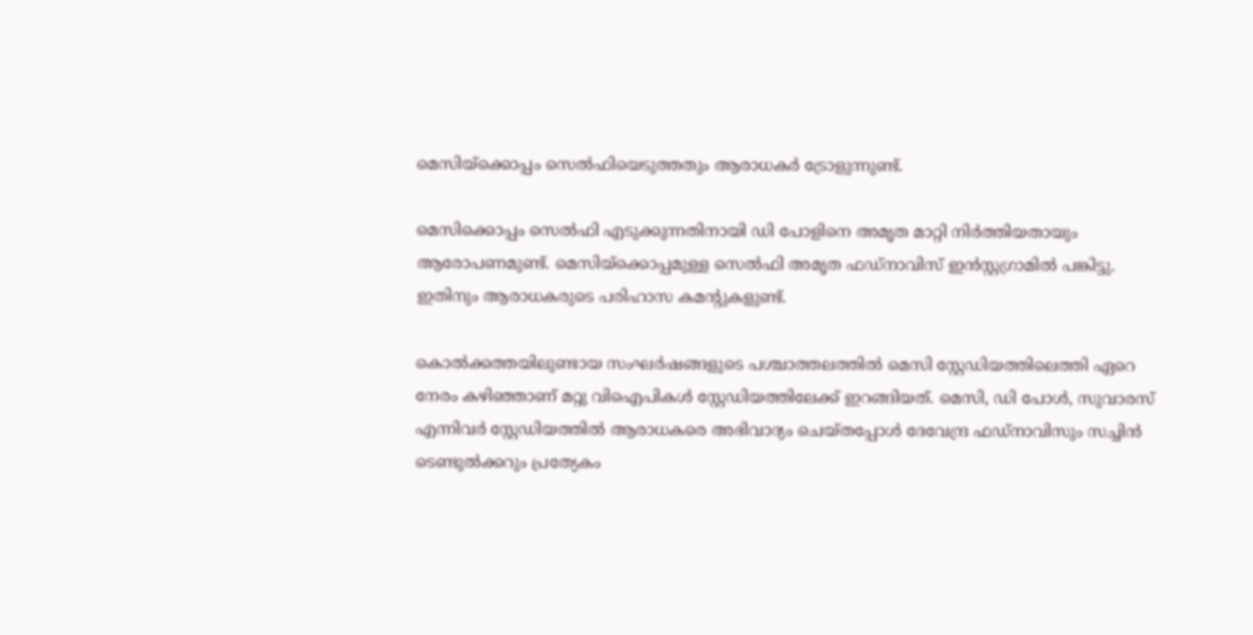മെസിയ്ക്കൊപ്പം സെൽഫിയെടുത്തതും ആരാധകർ ട്രോളുന്നുണ്ട്.

മെസിക്കൊപ്പം സെൽഫി എടുക്കുന്നതിനായി ഡി പോളിനെ അമൃത മാറ്റി നിർത്തിയതായും ആരോപണമുണ്ട്. മെസിയ്ക്കൊപ്പമുള്ള സെൽഫി അമൃത ഫഡ്നാവിസ് ഇൻസ്റ്റഗ്രാമിൽ പങ്കിട്ടു. ഇതിനും ആരാധകരുടെ പരിഹാസ കമന്റുകളുണ്ട്.

കൊൽക്കത്തയിലുണ്ടായ സംഘർഷങ്ങളുടെ പശ്ചാത്തലത്തിൽ മെസി സ്റ്റേഡിയത്തിലെത്തി ഏറെ നേരം കഴിഞ്ഞാണ് മറ്റു വിഐപികൾ സ്റ്റേഡിയത്തിലേക്ക് ഇറങ്ങിയത്. മെസി, ഡി പോൾ, സുവാരസ് എന്നിവർ സ്റ്റേഡിയത്തിൽ ആരാധകരെ അഭിവാദ്യം ചെയ്തപ്പോൾ ദേവേന്ദ്ര ഫ‍ഡ്നാവിസും സച്ചിൻ ടെണ്ടുൽക്കറും പ്രത്യേകം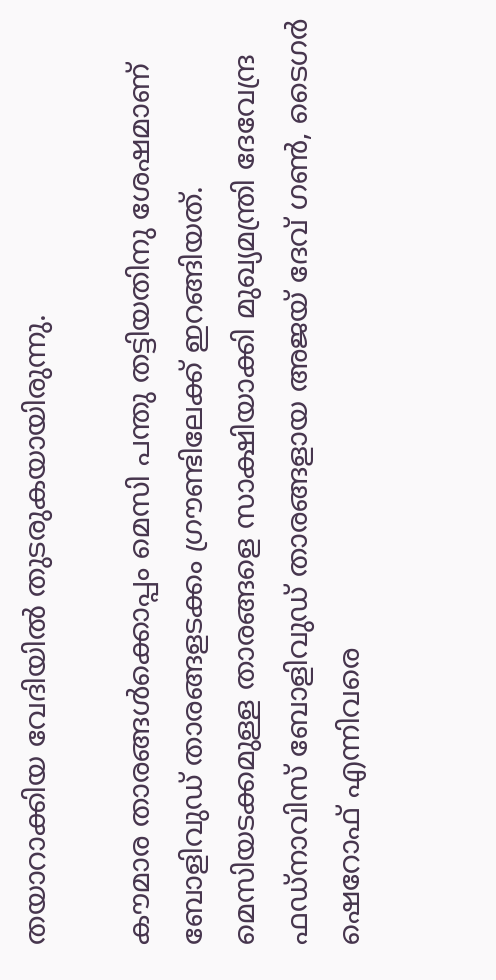തയാറാക്കിയ വേദിയിൽ തുടരുകയായിരുന്നു.

കൗമാര താരങ്ങൾക്കൊപ്പം മെസി പന്തു തട്ടിയതിനു ശേഷമാണ് ബോളിവുഡ് താരങ്ങളടക്കം ഗ്രൗണ്ടിലേക്ക് ഇറങ്ങിയത്. മെസിയടക്കമുള്ള താരങ്ങളെ സാക്ഷിയാക്കി മുഖ്യമന്ത്രി ദേവേന്ദ്ര ഫഡ്നാവിസ് ബോളിവുഡ് താരങ്ങളായ അജയ് ദേവ് ഗൺ, ടൈഗർ ഷെറോഫ് എന്നിവരെ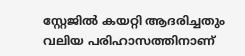സ്റ്റേജിൽ കയറ്റി ആദരിച്ചതും വലിയ പരിഹാസത്തിനാണ്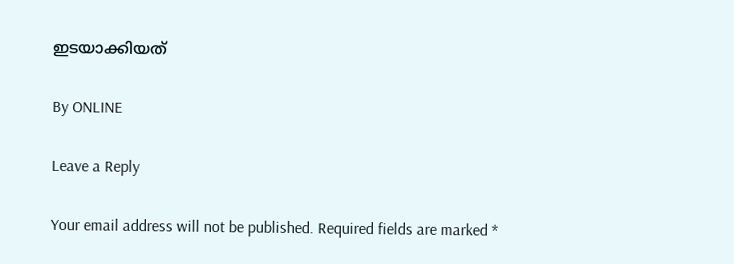ഇടയാക്കിയത്

By ONLINE

Leave a Reply

Your email address will not be published. Required fields are marked *